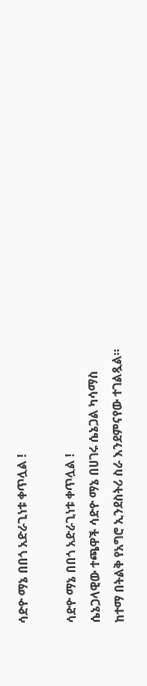ሳድዮ ማኔ በበጎ አድራጊነቱ ቀጥሏል !

ሳድዮ ማኔ በበጎ አድራጊነቱ ቀጥሏል !
ሴኔጋላዊው ተጫዋች ሳድዮ ማኔ በሀገሩ ሴኔጋል ካሳማስ ከተማ በትልቅ የአግሮ ኢንደስትሪ ስራ እንደምናየው ተገልጿል።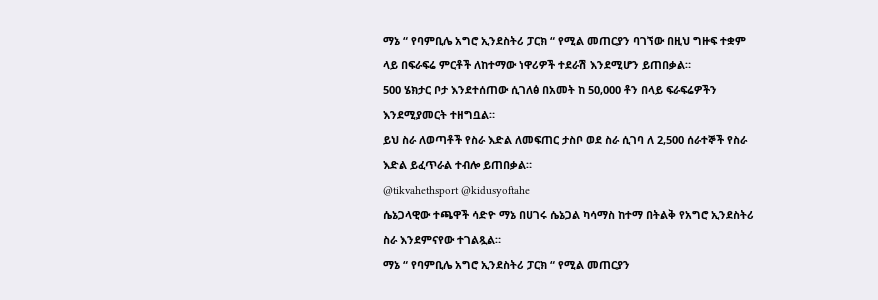ማኔ “ የባምቢሌ አግሮ ኢንደስትሪ ፓርክ “ የሚል መጠርያን ባገኘው በዚህ ግዙፍ ተቋም ላይ በፍራፍሬ ምርቶች ለከተማው ነዋሪዎች ተደራሽ እንደሚሆን ይጠበቃል።
500 ሄክታር ቦታ እንደተሰጠው ሲገለፅ በአመት ከ 50,000 ቶን በላይ ፍራፍሬዎችን እንደሚያመርት ተዘግቧል።
ይህ ስራ ለወጣቶች የስራ እድል ለመፍጠር ታስቦ ወደ ስራ ሲገባ ለ 2,500 ሰራተኞች የስራ እድል ይፈጥራል ተብሎ ይጠበቃል።
@tikvahethsport @kidusyoftahe
ሴኔጋላዊው ተጫዋች ሳድዮ ማኔ በሀገሩ ሴኔጋል ካሳማስ ከተማ በትልቅ የአግሮ ኢንደስትሪ ስራ እንደምናየው ተገልጿል።
ማኔ “ የባምቢሌ አግሮ ኢንደስትሪ ፓርክ “ የሚል መጠርያን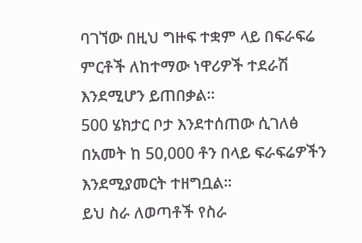ባገኘው በዚህ ግዙፍ ተቋም ላይ በፍራፍሬ ምርቶች ለከተማው ነዋሪዎች ተደራሽ እንደሚሆን ይጠበቃል።
500 ሄክታር ቦታ እንደተሰጠው ሲገለፅ በአመት ከ 50,000 ቶን በላይ ፍራፍሬዎችን እንደሚያመርት ተዘግቧል።
ይህ ስራ ለወጣቶች የስራ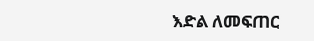እድል ለመፍጠር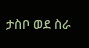ታስቦ ወደ ስራ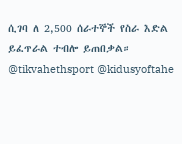ሲገባ ለ 2,500 ሰራተኞች የስራ እድል ይፈጥራል ተብሎ ይጠበቃል።
@tikvahethsport @kidusyoftahe